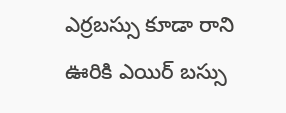ఎర్రబస్సు కూడా రాని ఊరికి ఎయిర్ బస్సు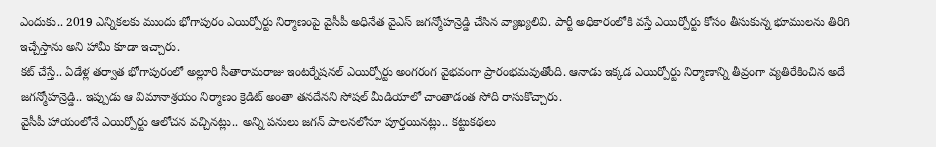ఎందుకు.. 2019 ఎన్నికలకు ముందు భోగాపురం ఎయిర్పోర్టు నిర్మాణంపై వైసీపీ అధినేత వైఎస్ జగన్మోహన్రెడ్డి చేసిన వ్యాఖ్యలివి. పార్టీ అధికారంలోకి వస్తే ఎయిర్పోర్టు కోసం తీసుకున్న భూములను తిరిగి ఇచ్చేస్తాను అని హామీ కూడా ఇచ్చారు.
కట్ చేస్తే.. ఏడేళ్ల తర్వాత భోగాపురంలో అల్లూరి సీతారామరాజు ఇంటర్నేషనల్ ఎయిర్పోర్టు అంగరంగ వైభవంగా ప్రారంభమవుతోంది. ఆనాడు ఇక్కడ ఎయిర్పోర్టు నిర్మాణాన్ని తీవ్రంగా వ్యతిరేకించిన అదే జగన్మోహన్రెడ్డి.. ఇప్పుడు ఆ విమానాశ్రయం నిర్మాణం క్రెడిట్ అంతా తనదేనని సోషల్ మీడియాలో చాంతాడంత సోది రాసుకొచ్చారు.
వైసీపీ హాయంలోనే ఎయిర్పోర్టు ఆలోచన వచ్చినట్లు.. అన్ని పనులు జగన్ పాలనలోనూ పూర్తయినట్లు.. కట్టుకథలు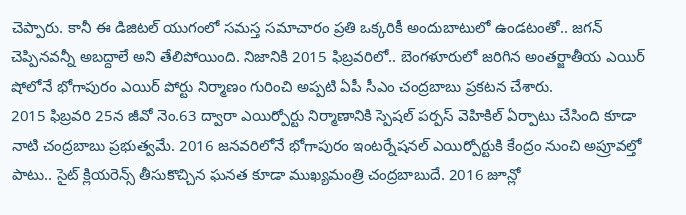చెప్పారు. కానీ ఈ డిజిటల్ యుగంలో సమస్త సమాచారం ప్రతి ఒక్కరికీ అందుబాటులో ఉండటంతో.. జగన్ చెప్పినవన్నీ అబద్దాలే అని తేలిపోయింది. నిజానికి 2015 ఫిబ్రవరిలో.. బెంగళూరులో జరిగిన అంతర్జాతీయ ఎయిర్ షోలోనే భోగాపురం ఎయిర్ పోర్టు నిర్మాణం గురించి అప్పటి ఏపీ సీఎం చంద్రబాబు ప్రకటన చేశారు.
2015 ఫిబ్రవరి 25న జీవో నెం.63 ద్వారా ఎయిర్పోర్టు నిర్మాణానికి స్పెషల్ పర్పస్ వెహికిల్ ఏర్పాటు చేసింది కూడా నాటి చంద్రబాబు ప్రభుత్వమే. 2016 జనవరిలోనే భోగాపురం ఇంటర్నేషనల్ ఎయిర్పోర్టుకి కేంద్రం నుంచి అప్రూవల్తో పాటు.. సైట్ క్లియరెన్స్ తీసుకొచ్చిన ఘనత కూడా ముఖ్యమంత్రి చంద్రబాబుదే. 2016 జూన్లో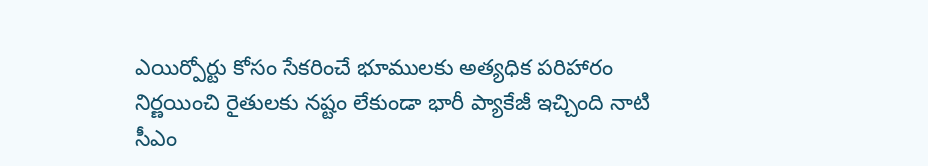ఎయిర్పోర్టు కోసం సేకరించే భూములకు అత్యధిక పరిహారం నిర్ణయించి రైతులకు నష్టం లేకుండా భారీ ప్యాకేజీ ఇచ్చింది నాటి సీఎం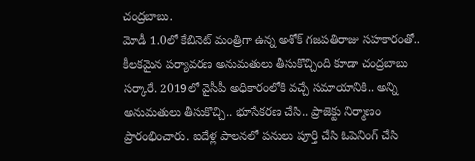చంద్రబాబు.
మోడీ 1.0లో కేబినెట్ మంత్రిగా ఉన్న అశోక్ గజపతిరాజు సహకారంతో.. కీలకమైన పర్యావరణ అనుమతులు తీసుకొచ్చింది కూడా చంద్రబాబు సర్కారే. 2019లో వైసీపీ అధికారంలోకి వచ్చే సమాయానికి.. అన్ని అనుమతులు తీసుకొచ్చి.. భూసేకరణ చేసి.. ప్రాజెక్టు నిర్మాణం ప్రారంభించారు. ఐదేళ్ల పాలనలో పనులు పూర్తి చేసి ఓపెనింగ్ చేసి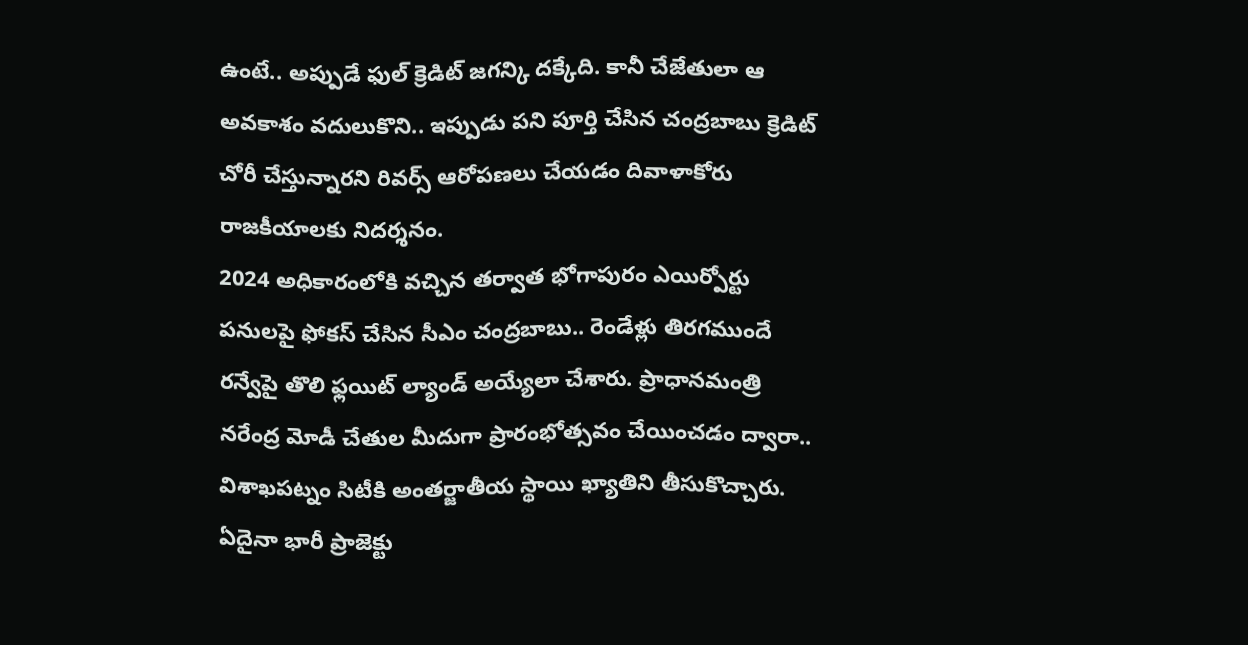ఉంటే.. అప్పుడే ఫుల్ క్రెడిట్ జగన్కి దక్కేది. కానీ చేజేతులా ఆ అవకాశం వదులుకొని.. ఇప్పుడు పని పూర్తి చేసిన చంద్రబాబు క్రెడిట్ చోరీ చేస్తున్నారని రివర్స్ ఆరోపణలు చేయడం దివాళాకోరు రాజకీయాలకు నిదర్శనం.
2024 అధికారంలోకి వచ్చిన తర్వాత భోగాపురం ఎయిర్పోర్టు పనులపై ఫోకస్ చేసిన సీఎం చంద్రబాబు.. రెండేళ్లు తిరగముందే రన్వేపై తొలి ఫ్లయిట్ ల్యాండ్ అయ్యేలా చేశారు. ప్రాధానమంత్రి నరేంద్ర మోడీ చేతుల మీదుగా ప్రారంభోత్సవం చేయించడం ద్వారా.. విశాఖపట్నం సిటీకి అంతర్జాతీయ స్థాయి ఖ్యాతిని తీసుకొచ్చారు. ఏదైనా భారీ ప్రాజెక్టు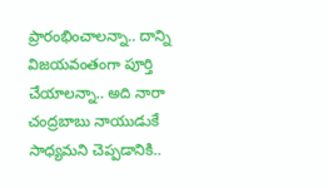ప్రారంభించాలన్నా.. దాన్ని విజయవంతంగా పూర్తి చేయాలన్నా.. అది నారా చంద్రబాబు నాయుడుకే సాధ్యమని చెప్పడానికి..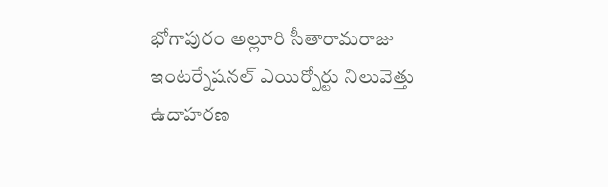భోగాపురం అల్లూరి సీతారామరాజు ఇంటర్నేషనల్ ఎయిర్పోర్టు నిలువెత్తు ఉదాహరణ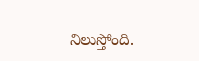నిలుస్తోంది.